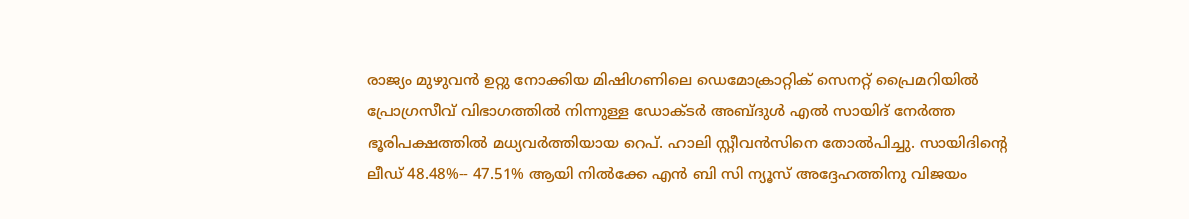രാജ്യം മുഴുവൻ ഉറ്റു നോക്കിയ മിഷിഗണിലെ ഡെമോക്രാറ്റിക് സെനറ്റ് പ്രൈമറിയിൽ പ്രോഗ്രസീവ് വിഭാഗത്തിൽ നിന്നുള്ള ഡോക്ടർ അബ്ദുൾ എൽ സായിദ് നേർത്ത ഭൂരിപക്ഷത്തിൽ മധ്യവർത്തിയായ റെപ്. ഹാലി സ്റ്റീവൻസിനെ തോൽപിച്ചു. സായിദിന്റെ ലീഡ് 48.48%-- 47.51% ആയി നിൽക്കേ എൻ ബി സി ന്യൂസ് അദ്ദേഹത്തിനു വിജയം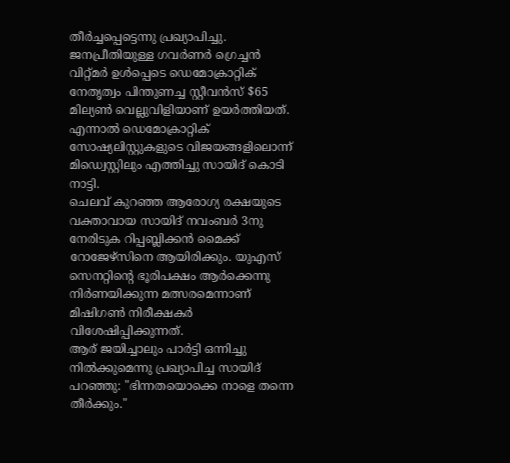തീർച്ചപ്പെട്ടെന്നു പ്രഖ്യാപിച്ചു.
ജനപ്രീതിയുള്ള ഗവർണർ ഗ്രെച്ചൻ വിറ്റ്മർ ഉൾപ്പെടെ ഡെമോക്രാറ്റിക് നേതൃത്വം പിന്തുണച്ച സ്റ്റീവൻസ് $65 മില്യൺ വെല്ലുവിളിയാണ് ഉയർത്തിയത്. എന്നാൽ ഡെമോക്രാറ്റിക് സോഷ്യലിസ്റ്റുകളുടെ വിജയങ്ങളിലൊന്ന് മിഡ്വെസ്റ്റിലും എത്തിച്ചു സായിദ് കൊടി നാട്ടി.
ചെലവ് കുറഞ്ഞ ആരോഗ്യ രക്ഷയുടെ വക്താവായ സായിദ് നവംബർ 3നു നേരിടുക റിപ്പബ്ലിക്കൻ മൈക്ക് റോജേഴ്സിനെ ആയിരിക്കും. യുഎസ് സെനറ്റിന്റെ ഭൂരിപക്ഷം ആർക്കെന്നു നിർണയിക്കുന്ന മത്സരമെന്നാണ് മിഷിഗൺ നിരീക്ഷകർ വിശേഷിപ്പിക്കുന്നത്.
ആര് ജയിച്ചാലും പാർട്ടി ഒന്നിച്ചു നിൽക്കുമെന്നു പ്രഖ്യാപിച്ച സായിദ് പറഞ്ഞു: "ഭിന്നതയൊക്കെ നാളെ തന്നെ തീർക്കും."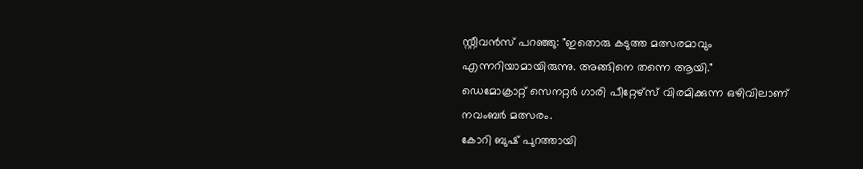സ്റ്റീവൻസ് പറഞ്ഞു: "ഇതൊരു കടുത്ത മത്സരമാവും എന്നറിയാമായിരുന്നു. അങ്ങിനെ തന്നെ ആയി."
ഡെമോക്രാറ്റ് സെനറ്റർ ഗാരി പീറ്റേഴ്സ് വിരമിക്കുന്ന ഒഴിവിലാണ് നവംബർ മത്സരം.
കോറി ബുഷ് പുറത്തായി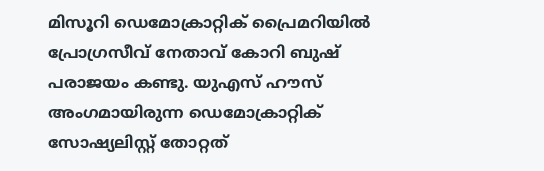മിസൂറി ഡെമോക്രാറ്റിക് പ്രൈമറിയിൽ പ്രോഗ്രസീവ് നേതാവ് കോറി ബുഷ് പരാജയം കണ്ടു. യുഎസ് ഹൗസ് അംഗമായിരുന്ന ഡെമോക്രാറ്റിക് സോഷ്യലിസ്റ്റ് തോറ്റത്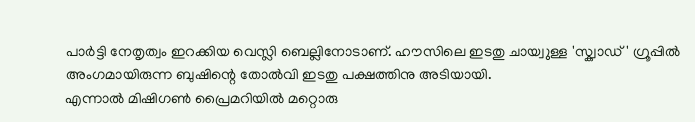പാർട്ടി നേതൃത്വം ഇറക്കിയ വെസ്ലി ബെല്ലിനോടാണ്. ഹൗസിലെ ഇടതു ചായ്വുള്ള 'സ്ക്വാഡ്' ഗ്രൂപ്പിൽ അംഗമായിരുന്ന ബുഷിന്റെ തോൽവി ഇടതു പക്ഷത്തിനു അടിയായി.
എന്നാൽ മിഷിഗൺ പ്രൈമറിയിൽ മറ്റൊരു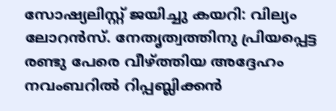സോഷ്യലിസ്റ്റ് ജയിച്ചു കയറി: വില്യം ലോറൻസ്. നേതൃത്വത്തിനു പ്രിയപ്പെട്ട രണ്ടു പേരെ വീഴ്ത്തിയ അദ്ദേഹം നവംബറിൽ റിപ്പബ്ലിക്കൻ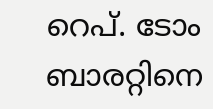റെപ്. ടോം ബാരറ്റിനെ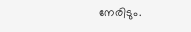നേരിടും.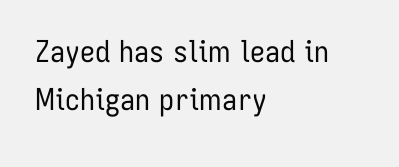Zayed has slim lead in Michigan primary